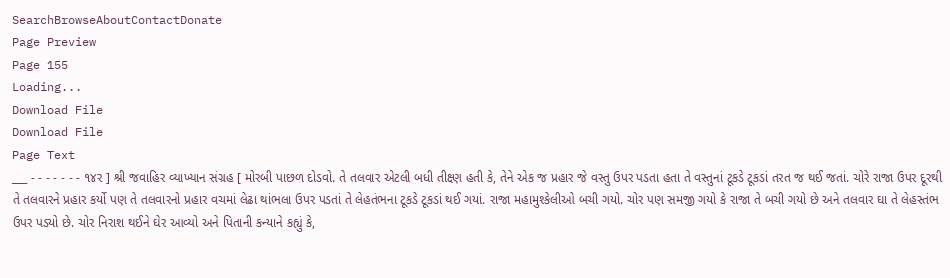SearchBrowseAboutContactDonate
Page Preview
Page 155
Loading...
Download File
Download File
Page Text
___ - - - - - - - ૧૪ર ] શ્રી જવાહિર વ્યાખ્યાન સંગ્રહ [ મોરબી પાછળ દોડવો. તે તલવાર એટલી બધી તીક્ષ્ણ હતી કે, તેને એક જ પ્રહાર જે વસ્તુ ઉપર પડતા હતા તે વસ્તુનાં ટૂકડે ટૂકડાં તરત જ થઈ જતાં. ચોરે રાજા ઉપર દૂરથી તે તલવારને પ્રહાર કર્યો પણ તે તલવારનો પ્રહાર વચમાં લેઢા થાંભલા ઉપર પડતાં તે લેહતંભના ટૂકડે ટૂકડાં થઈ ગયાં. રાજા મહામુશ્કેલીઓ બચી ગયો. ચોર પણ સમજી ગયો કે રાજા તે બચી ગયો છે અને તલવાર ઘા તે લેહસ્તંભ ઉપર પડ્યો છે. ચોર નિરાશ થઈને ઘેર આવ્યો અને પિતાની કન્યાને કહ્યું કે,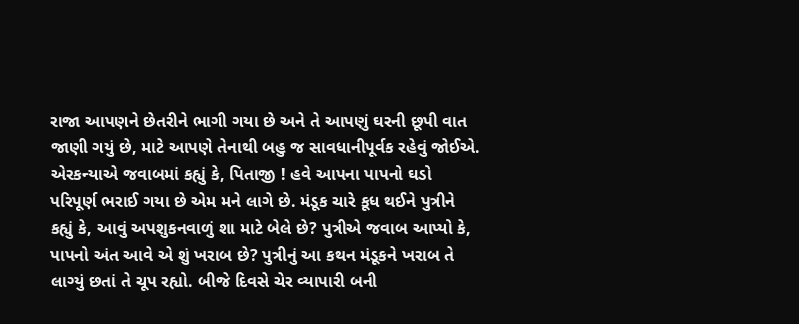રાજા આપણને છેતરીને ભાગી ગયા છે અને તે આપણું ઘરની છૂપી વાત જાણી ગયું છે, માટે આપણે તેનાથી બહુ જ સાવધાનીપૂર્વક રહેવું જોઈએ. એરકન્યાએ જવાબમાં કહ્યું કે, પિતાજી ! હવે આપના પાપનો ઘડો પરિપૂર્ણ ભરાઈ ગયા છે એમ મને લાગે છે. મંડૂક ચારે કૂધ થઈને પુત્રીને કહ્યું કે, આવું અપશુકનવાળું શા માટે બેલે છે? પુત્રીએ જવાબ આપ્યો કે, પાપનો અંત આવે એ શું ખરાબ છે? પુત્રીનું આ કથન મંડૂકને ખરાબ તે લાગ્યું છતાં તે ચૂપ રહ્યો. બીજે દિવસે ચેર વ્યાપારી બની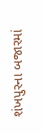શંખપુરના બજારમાં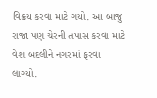વિક્રય કરવા માટે ગયો. આ બાજુ રાજા પણ ચેરની તપાસ કરવા માટે વેશ બદલીને નગરમાં ફરવા લાગ્યો.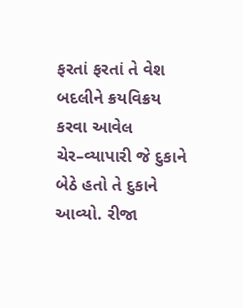ફરતાં ફરતાં તે વેશ બદલીને ક્રયવિક્રય કરવા આવેલ ચેર–વ્યાપારી જે દુકાને બેઠે હતો તે દુકાને આવ્યો. રીજા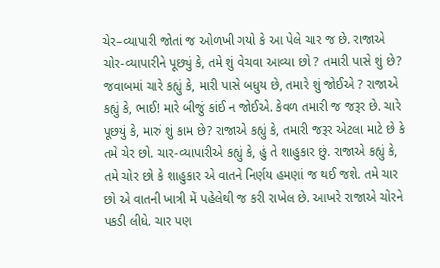ચેર–વ્યાપારી જોતાં જ ઓળખી ગયો કે આ પેલે ચાર જ છે. રાજાએ ચોર-વ્યાપારીને પૂછ્યું કે, તમે શું વેચવા આવ્યા છો ? તમારી પાસે શું છે? જવાબમાં ચારે કહ્યું કે, મારી પાસે બધુય છે, તમારે શું જોઈએ ? રાજાએ કહ્યું કે, ભાઈ! મારે બીજું કાંઈ ન જોઈએ. કેવળ તમારી જ જરૂર છે. ચારે પૂછયું કે, મારું શું કામ છે? રાજાએ કહ્યું કે, તમારી જરૂર એટલા માટે છે કે તમે ચેર છો. ચાર-વ્યાપારીએ કહ્યું કે, હું તે શાહુકાર છું. રાજાએ કહ્યું કે, તમે ચોર છો કે શાહુકાર એ વાતને નિર્ણય હમણાં જ થઈ જશે. તમે ચાર છો એ વાતની ખાત્રી મેં પહેલેથી જ કરી રાખેલ છે. આખરે રાજાએ ચોરને પકડી લીધે. ચાર પણ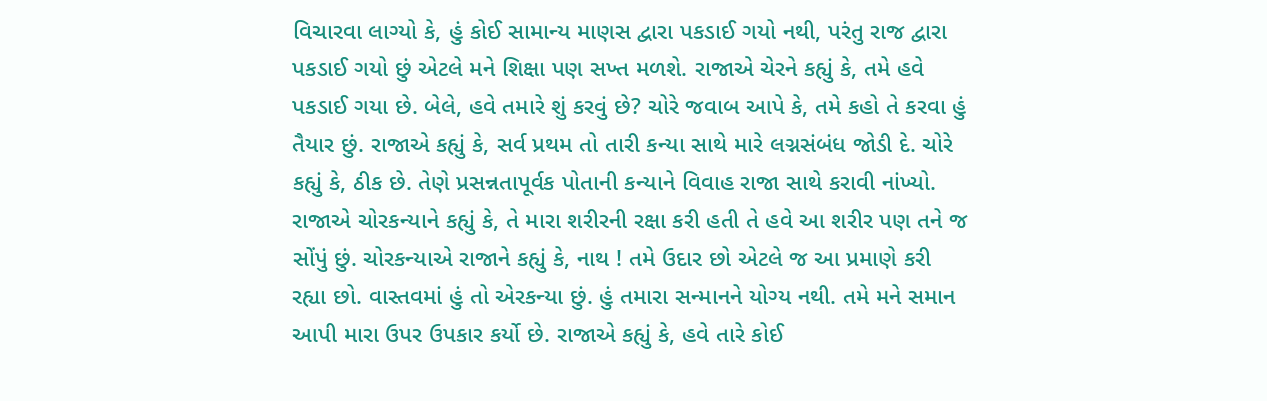વિચારવા લાગ્યો કે, હું કોઈ સામાન્ય માણસ દ્વારા પકડાઈ ગયો નથી, પરંતુ રાજ દ્વારા પકડાઈ ગયો છું એટલે મને શિક્ષા પણ સખ્ત મળશે. રાજાએ ચેરને કહ્યું કે, તમે હવે પકડાઈ ગયા છે. બેલે, હવે તમારે શું કરવું છે? ચોરે જવાબ આપે કે, તમે કહો તે કરવા હું તૈયાર છું. રાજાએ કહ્યું કે, સર્વ પ્રથમ તો તારી કન્યા સાથે મારે લગ્નસંબંધ જોડી દે. ચોરે કહ્યું કે, ઠીક છે. તેણે પ્રસન્નતાપૂર્વક પોતાની કન્યાને વિવાહ રાજા સાથે કરાવી નાંખ્યો. રાજાએ ચોરકન્યાને કહ્યું કે, તે મારા શરીરની રક્ષા કરી હતી તે હવે આ શરીર પણ તને જ સોંપું છું. ચોરકન્યાએ રાજાને કહ્યું કે, નાથ ! તમે ઉદાર છો એટલે જ આ પ્રમાણે કરી રહ્યા છો. વાસ્તવમાં હું તો એરકન્યા છું. હું તમારા સન્માનને યોગ્ય નથી. તમે મને સમાન આપી મારા ઉપર ઉપકાર કર્યો છે. રાજાએ કહ્યું કે, હવે તારે કોઈ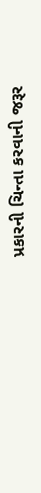પ્રકારની ચિન્તા કરવાની જરૂર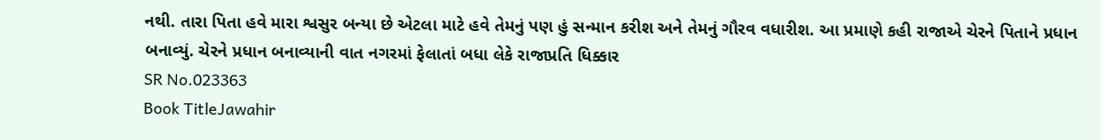નથી. તારા પિતા હવે મારા શ્વસુર બન્યા છે એટલા માટે હવે તેમનું પણ હું સન્માન કરીશ અને તેમનું ગૌરવ વધારીશ. આ પ્રમાણે કહી રાજાએ ચેરને પિતાને પ્રધાન બનાવ્યું. ચેરને પ્રધાન બનાવ્યાની વાત નગરમાં ફેલાતાં બધા લેકે રાજાપ્રતિ ધિક્કાર
SR No.023363
Book TitleJawahir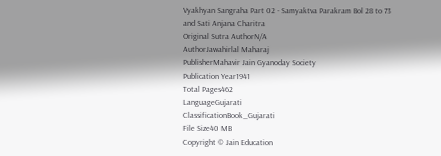Vyakhyan Sangraha Part 02 - Samyaktva Parakram Bol 28 to 73 and Sati Anjana Charitra
Original Sutra AuthorN/A
AuthorJawahirlal Maharaj
PublisherMahavir Jain Gyanoday Society
Publication Year1941
Total Pages462
LanguageGujarati
ClassificationBook_Gujarati
File Size40 MB
Copyright © Jain Education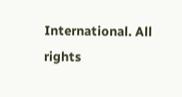International. All rights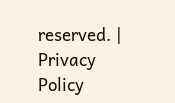reserved. | Privacy Policy